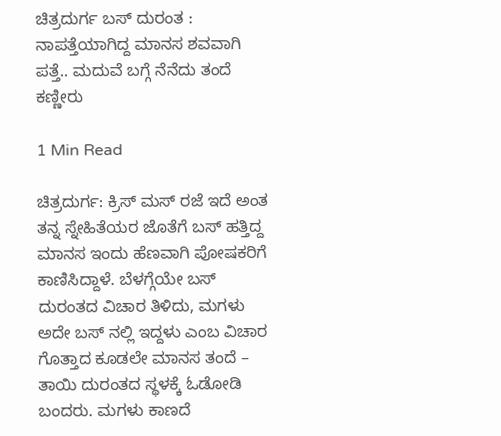ಚಿತ್ರದುರ್ಗ ಬಸ್ ದುರಂತ : ನಾಪತ್ತೆಯಾಗಿದ್ದ ಮಾನಸ ಶವವಾಗಿ ಪತ್ತೆ.. ಮದುವೆ ಬಗ್ಗೆ ನೆನೆದು ತಂದೆ ಕಣ್ಣೀರು

1 Min Read

ಚಿತ್ರದುರ್ಗ: ಕ್ರಿಸ್ ಮಸ್ ರಜೆ ಇದೆ ಅಂತ ತನ್ನ ಸ್ನೇಹಿತೆಯರ ಜೊತೆಗೆ ಬಸ್ ಹತ್ತಿದ್ದ ಮಾನಸ ಇಂದು ಹೆಣವಾಗಿ ಪೋಷಕರಿಗೆ ಕಾಣಿಸಿದ್ದಾಳೆ. ಬೆಳಗ್ಗೆಯೇ ಬಸ್ ದುರಂತದ ವಿಚಾರ ತಿಳಿದು, ಮಗಳು ಅದೇ ಬಸ್ ನಲ್ಲಿ ಇದ್ದಳು ಎಂಬ ವಿಚಾರ ಗೊತ್ತಾದ ಕೂಡಲೇ ಮಾನಸ ತಂದೆ – ತಾಯಿ ದುರಂತದ ಸ್ಥಳಕ್ಕೆ ಓಡೋಡಿ ಬಂದರು. ಮಗಳು ಕಾಣದೆ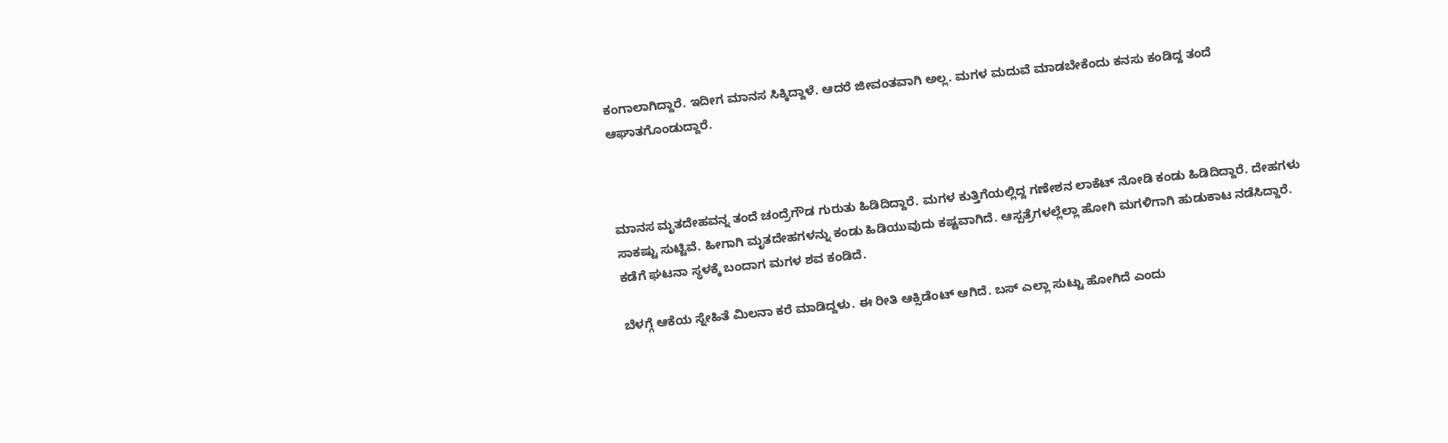ಕಂಗಾಲಾಗಿದ್ದಾರೆ. ಇದೀಗ ಮಾನಸ ಸಿಕ್ಕಿದ್ದಾಳೆ. ಆದರೆ ಜೀವಂತವಾಗಿ ಅಲ್ಲ. ಮಗಳ ಮದುವೆ ಮಾಡಬೇಕೆಂದು ಕನಸು ಕಂಡಿದ್ದ ತಂದೆ ಆಘಾತಗೊಂಡುದ್ದಾರೆ.



ಮಾನಸ ಮೃತದೇಹವನ್ನ ತಂದೆ ಚಂದ್ರೆಗೌಡ ಗುರುತು ಹಿಡಿದಿದ್ದಾರೆ. ಮಗಳ ಕುತ್ತಿಗೆಯಲ್ಲಿದ್ದ ಗಣೇಶನ ಲಾಕೆಟ್ ನೋಡಿ ಕಂಡು ಹಿಡಿದಿದ್ದಾರೆ. ದೇಹಗಳು ಸಾಕಷ್ಟು ಸುಟ್ಟಿವೆ. ಹೀಗಾಗಿ ಮೃತದೇಹಗಳನ್ನು ಕಂಡು ಹಿಡಿಯುವುದು ಕಷ್ಟವಾಗಿದೆ. ಆಸ್ಪತ್ರೆಗಳಲ್ಲೆಲ್ಲಾ ಹೋಗಿ ಮಗಳಿಗಾಗಿ ಹುಡುಕಾಟ ನಡೆಸಿದ್ದಾರೆ. ಕಡೆಗೆ ಘಟನಾ ಸ್ಥಳಕ್ಕೆ ಬಂದಾಗ ಮಗಳ ಶವ ಕಂಡಿದೆ.

ಬೆಳಗ್ಗೆ ಆಕೆಯ ಸ್ನೇಹಿತೆ ಮಿಲನಾ ಕರೆ ಮಾಡಿದ್ದಳು. ಈ ರೀತಿ ಆಕ್ಸಿಡೆಂಟ್ ಆಗಿದೆ. ಬಸ್ ಎಲ್ಲಾ ಸುಟ್ಟು ಹೋಗಿದೆ ಎಂದು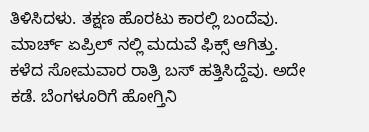ತಿಳಿಸಿದಳು. ತಕ್ಷಣ ಹೊರಟು ಕಾರಲ್ಲಿ ಬಂದೆವು. ಮಾರ್ಚ್ ಏಪ್ರಿಲ್ ನಲ್ಲಿ ಮದುವೆ ಫಿಕ್ಸ್ ಆಗಿತ್ತು. ಕಳೆದ ಸೋಮವಾರ ರಾತ್ರಿ ಬಸ್ ಹತ್ತಿಸಿದ್ದೆವು. ಅದೇ ಕಡೆ. ಬೆಂಗಳೂರಿಗೆ ಹೋಗ್ತಿನಿ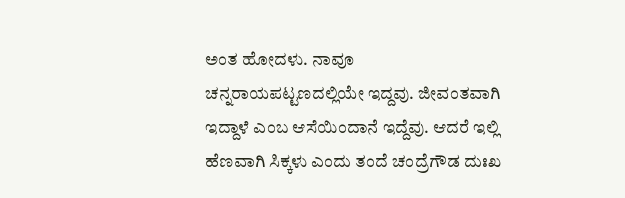ಅಂತ ಹೋದಳು. ನಾವೂ ಚನ್ನರಾಯಪಟ್ಟಣದಲ್ಲಿಯೇ ಇದ್ದವು. ಜೀವಂತವಾಗಿ ಇದ್ದಾಳೆ ಎಂಬ ಆಸೆಯಿಂದಾನೆ ಇದ್ದೆವು. ಆದರೆ ಇಲ್ಲಿ ಹೆಣವಾಗಿ ಸಿಕ್ಕಳು ಎಂದು ತಂದೆ ಚಂದ್ರೆಗೌಡ ದುಃಖ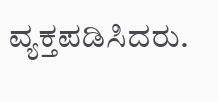ವ್ಯಕ್ತಪಡಿಸಿದರು.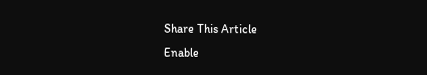Share This Article
Enable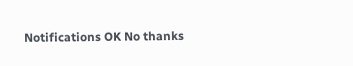Notifications OK No thanks